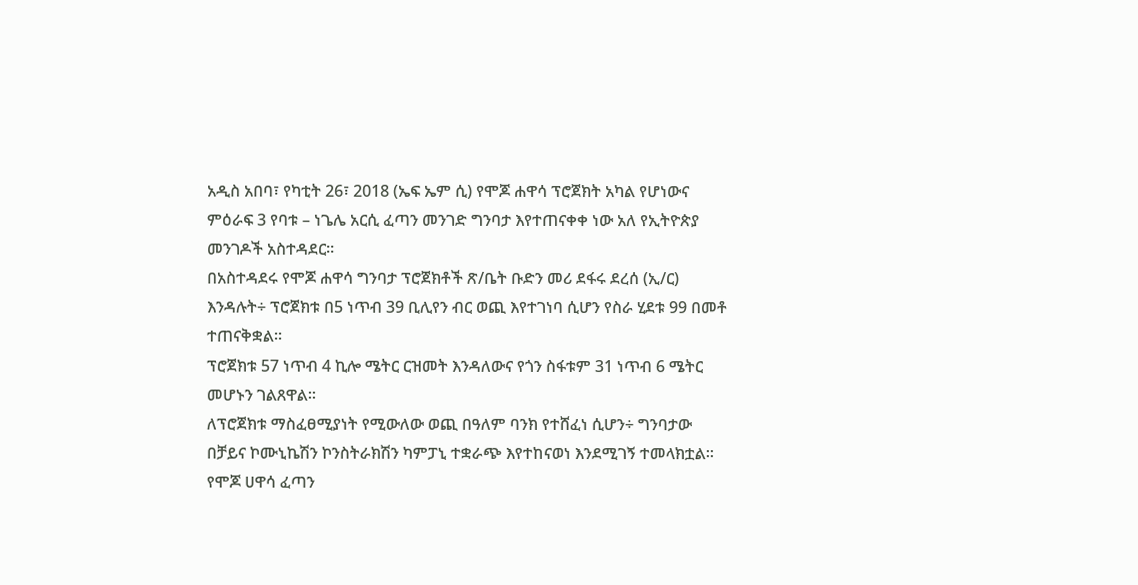አዲስ አበባ፣ የካቲት 26፣ 2018 (ኤፍ ኤም ሲ) የሞጆ ሐዋሳ ፕሮጀክት አካል የሆነውና ምዕራፍ 3 የባቱ – ነጌሌ አርሲ ፈጣን መንገድ ግንባታ እየተጠናቀቀ ነው አለ የኢትዮጵያ መንገዶች አስተዳደር፡፡
በአስተዳደሩ የሞጆ ሐዋሳ ግንባታ ፕሮጀክቶች ጽ/ቤት ቡድን መሪ ደፋሩ ደረሰ (ኢ/ር) እንዳሉት÷ ፕሮጀክቱ በ5 ነጥብ 39 ቢሊየን ብር ወጪ እየተገነባ ሲሆን የስራ ሂደቱ 99 በመቶ ተጠናቅቋል።
ፕሮጀክቱ 57 ነጥብ 4 ኪሎ ሜትር ርዝመት እንዳለውና የጎን ስፋቱም 31 ነጥብ 6 ሜትር መሆኑን ገልጸዋል፡፡
ለፕሮጀክቱ ማስፈፀሚያነት የሚውለው ወጪ በዓለም ባንክ የተሸፈነ ሲሆን÷ ግንባታው በቻይና ኮሙኒኬሽን ኮንስትራክሽን ካምፓኒ ተቋራጭ እየተከናወነ እንደሚገኝ ተመላክቷል፡፡
የሞጆ ሀዋሳ ፈጣን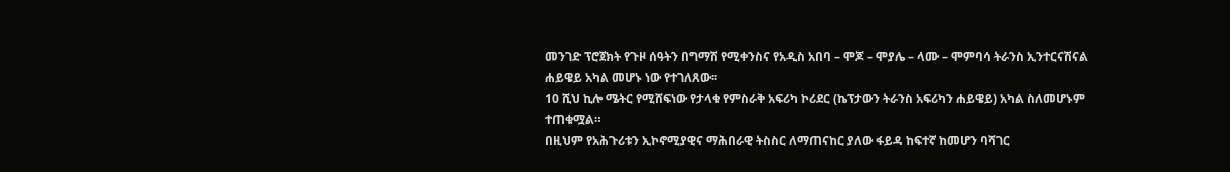መንገድ ፕሮጀክት የጉዞ ሰዓትን በግማሽ የሚቀንስና የአዲስ አበባ – ሞጆ – ሞያሌ – ላሙ – ሞምባሳ ትራንስ ኢንተርናሽናል ሐይዌይ አካል መሆኑ ነው የተገለጸው፡፡
10 ሺህ ኪሎ ሜትር የሚሸፍነው የታላቁ የምስራቅ አፍሪካ ኮሪደር (ኬፕታውን ትራንስ አፍሪካን ሐይዌይ) አካል ስለመሆኑም ተጠቁሟል።
በዚህም የአሕጉሪቱን ኢኮኖሚያዊና ማሕበራዊ ትስስር ለማጠናከር ያለው ፋይዳ ከፍተኛ ከመሆን ባሻገር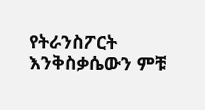የትራንስፖርት እንቅስቃሴውን ምቹ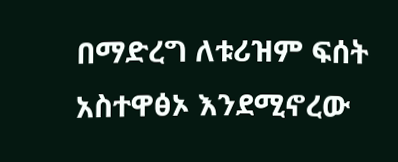በማድረግ ለቱሪዝም ፍሰት አስተዋፅኦ እንደሚኖረው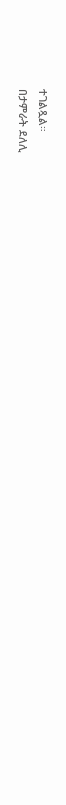ተገልጿል።
በታምራት ደለሊ